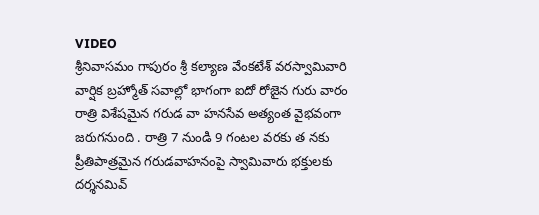VIDEO
శ్రీనివాసమం గాపురం శ్రీ కల్యాణ వేంకటేశ్ వరస్వామివారి వార్షిక బ్రహ్మోత్ సవాల్లో భాగంగా ఐదో రోజైన గురు వారం రాత్రి విశేషమైన గరుడ వా హనసేవ అత్యంత వైభవంగా జరుగనుంది . రాత్రి 7 నుండి 9 గంటల వరకు త నకు ప్రీతిపాత్రమైన గరుడవాహనంపై స్వామివారు భక్తులకు దర్శనమివ్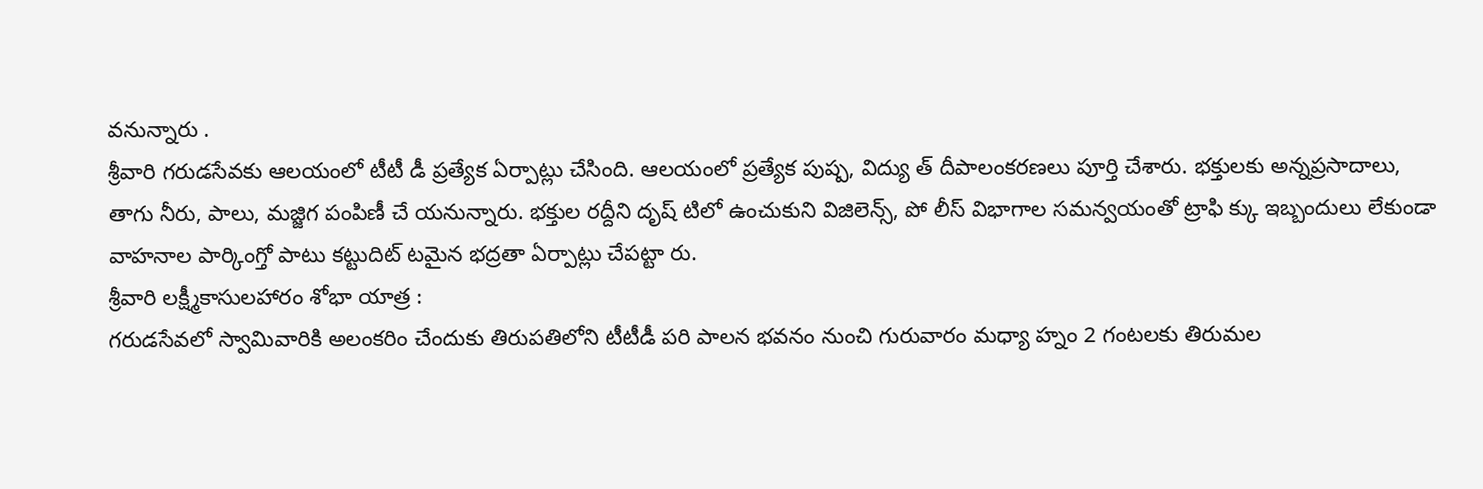వనున్నారు .
శ్రీవారి గరుడసేవకు ఆలయంలో టీటీ డీ ప్రత్యేక ఏర్పాట్లు చేసింది. ఆలయంలో ప్రత్యేక పుష్ప, విద్యు త్ దీపాలంకరణలు పూర్తి చేశారు. భక్తులకు అన్నప్రసాదాలు, తాగు నీరు, పాలు, మజ్జిగ పంపిణీ చే యనున్నారు. భక్తుల రద్దీని దృష్ టిలో ఉంచుకుని విజిలెన్స్, పో లీస్ విభాగాల సమన్వయంతో ట్రాఫి క్కు ఇబ్బందులు లేకుండా వాహనాల పార్కింగ్తో పాటు కట్టుదిట్ టమైన భద్రతా ఏర్పాట్లు చేపట్టా రు.
శ్రీవారి లక్ష్మీకాసులహారం శోభా యాత్ర :
గరుడసేవలో స్వామివారికి అలంకరిం చేందుకు తిరుపతిలోని టీటీడీ పరి పాలన భవనం నుంచి గురువారం మధ్యా హ్నం 2 గంటలకు తిరుమల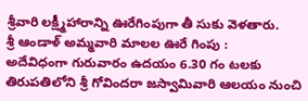శ్రీవారి లక్ష్మీహారాన్ని ఊరేగింపుగా తీ సుకు వెళతారు.
శ్రీ ఆండాళ్ అమ్మవారి మాలల ఊరే గింపు :
అదేవిధంగా గురువారం ఉదయం 6.30 గం టలకు తిరుపతిలోని శ్రీ గోవిందరా జస్వామివారి ఆలయం నుంచి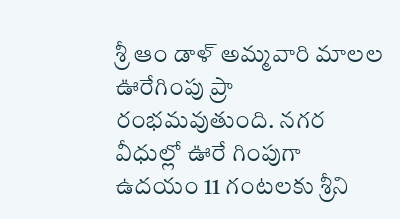శ్రీ ఆం డాళ్ అమ్మవారి మాలల ఊరేగింపు ప్రా రంభమవుతుంది. నగర వీధుల్లో ఊరే గింపుగా ఉదయం 11 గంటలకు శ్రీని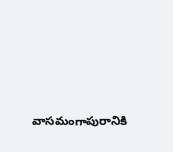వాసమంగాపురానికి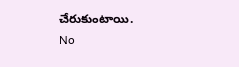చేరుకుంటాయి.
No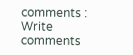comments :
Write comments